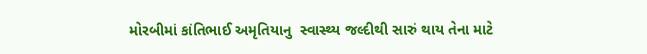મોરબીમાં કાંતિભાઈ અમૃતિયાનુ  સ્વાસ્થ્ય જલ્દીથી સારું થાય તેના માટે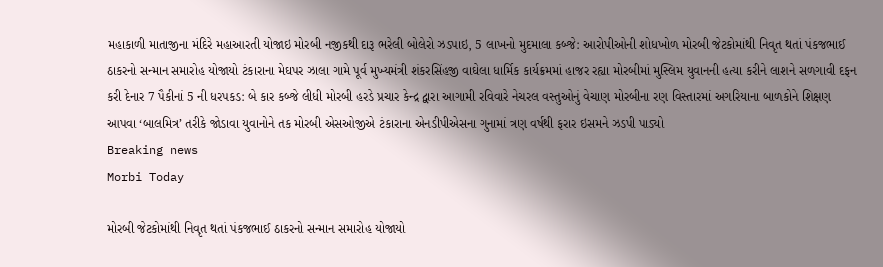મહાકાળી માતાજીના મંદિરે મહાઆરતી યોજાઇ મોરબી નજીકથી દારૂ ભરેલી બોલેરો ઝડપાઇ, 5 લાખનો મુદમાલા કબ્જે: આરોપીઓની શોધખોળ મોરબી જેટકોમાંથી નિવૃત થતાં પંકજભાઈ ઠાકરનો સન્માન સમારોહ યોજાયો ટંકારાના મેઘપર ઝાલા ગામે પૂર્વ મુખ્યમંત્રી શંકરસિંહજી વાઘેલા ધાર્મિક કાર્યક્રમમાં હાજર રહ્યા મોરબીમાં મુસ્લિમ યુવાનની હત્યા કરીને લાશને સળગાવી દફન કરી દેનાર 7 પૈકીનાં 5 ની ધરપકડ: બે કાર કબ્જે લીધી મોરબી હરડે પ્રચાર કેન્દ્ર દ્વારા આગામી રવિવારે નેચરલ વસ્તુઓનું વેચાણ મોરબીના રણ વિસ્તારમાં અગરિયાના બાળકોને શિક્ષણ આપવા ‘બાલમિત્ર’ તરીકે જોડાવા યુવાનોને તક મોરબી એસઓજીએ ટંકારાના એનડીપીએસના ગુનામાં ત્રણ વર્ષથી ફરાર ઇસમને ઝડપી પાડ્યો
Breaking news
Morbi Today

મોરબી જેટકોમાંથી નિવૃત થતાં પંકજભાઈ ઠાકરનો સન્માન સમારોહ યોજાયો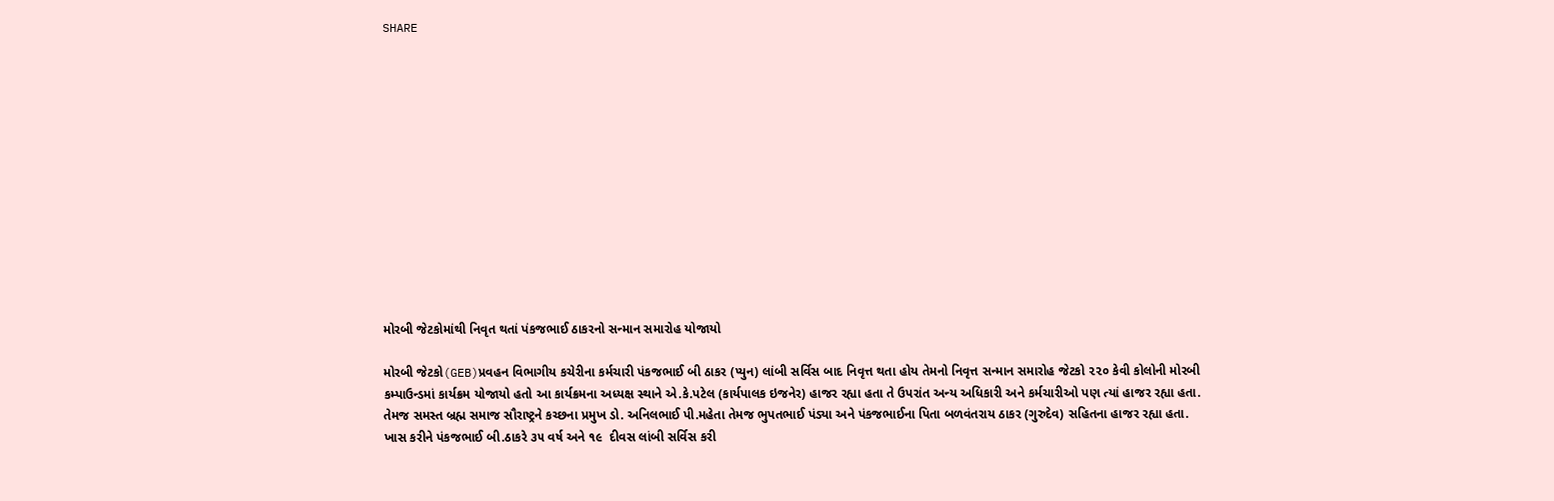SHARE













મોરબી જેટકોમાંથી નિવૃત થતાં પંકજભાઈ ઠાકરનો સન્માન સમારોહ યોજાયો

મોરબી જેટકો(GEB)પ્રવહન વિભાગીય કચેરીના કર્મચારી પંકજભાઈ બી ઠાકર (પ્યુન) લાંબી સર્વિસ બાદ નિવૃત્ત થતા હોય તેમનો નિવૃત્ત સન્માન સમારોહ જેટકો ૨૨૦ કેવી કોલોની મોરબી કમ્પાઉન્ડમાં કાર્યક્રમ યોજાયો હતો આ કાર્યક્રમના અધ્યક્ષ સ્થાને એ.કે.પટેલ (કાર્યપાલક ઇજનેર) હાજર રહ્યા હતા તે ઉપરાંત અન્ય અધિકારી અને કર્મચારીઓ પણ ત્યાં હાજર રહ્યા હતા. તેમજ સમસ્ત બ્રહ્મ સમાજ સૌરાષ્ટ્રને કચ્છના પ્રમુખ ડો. અનિલભાઈ પી.મહેતા તેમજ ભુપતભાઈ પંડ્યા અને પંકજભાઈના પિતા બળવંતરાય ઠાકર (ગુરુદેવ) સહિતના હાજર રહ્યા હતા. ખાસ કરીને પંકજભાઈ બી.ઠાકરે ૩૫ વર્ષ અને ૧૯  દીવસ લાંબી સર્વિસ કરી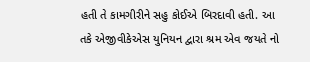હતી તે કામગીરીને સહુ કોઈએ બિરદાવી હતી. આ તકે એજીવીકેએસ યુનિયન દ્વારા શ્રમ એવ જયતે નો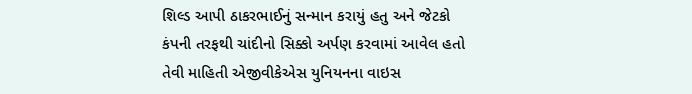શિલ્ડ આપી ઠાકરભાઈનું સન્માન કરાયું હતુ અને જેટકો કંપની તરફથી ચાંદીનો સિક્કો અર્પણ કરવામાં આવેલ હતો તેવી માહિતી એજીવીકેએસ યુનિયનના વાઇસ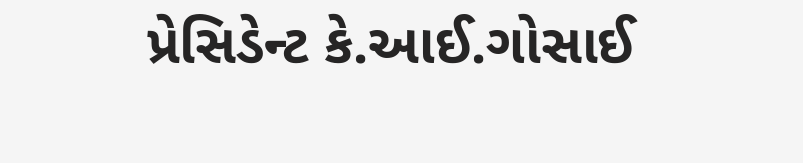પ્રેસિડેન્ટ કે.આઈ.ગોસાઈ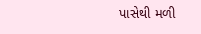પાસેથી મળી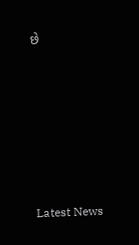છે






Latest News